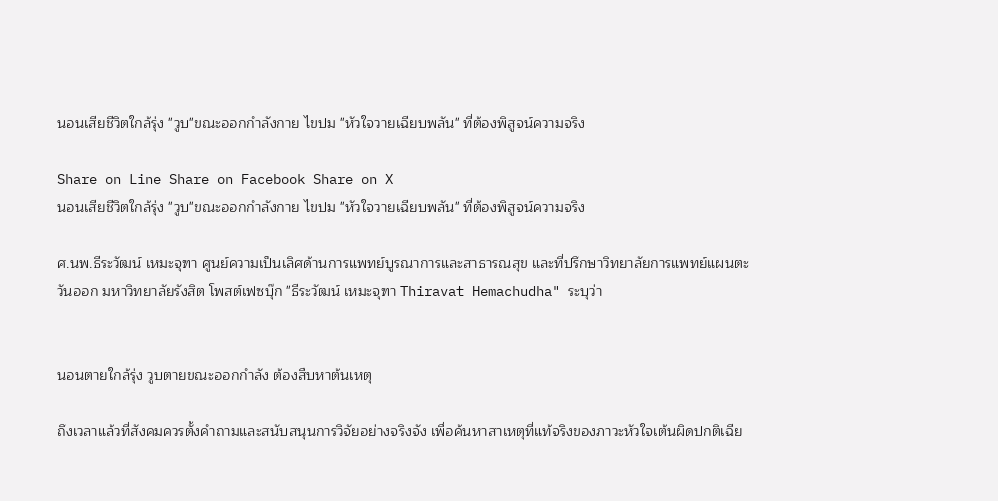นอนเสียชีวิตใกล้รุ่ง "วูบ"ขณะออกกำลังกาย ไขปม "หัวใจวายเฉียบพลัน" ที่ต้องพิสูจน์ความจริง

Share on Line Share on Facebook Share on X
นอนเสียชีวิตใกล้รุ่ง "วูบ"ขณะออกกำลังกาย ไขปม "หัวใจวายเฉียบพลัน" ที่ต้องพิสูจน์ความจริง

ศ.นพ.ธีระวัฒน์ เหมะจุฑา ศูนย์ความเป็นเลิศด้านการแพทย์บูรณาการและสาธารณสุข และที่ปรึกษาวิทยาลัยการแพทย์แผนตะวันออก มหาวิทยาลัยรังสิต โพสต์เฟซบุ๊ก "ธีระวัฒน์ เหมะจุฑา Thiravat Hemachudha" ระบุว่า


นอนตายใกล้รุ่ง วูบตายขณะออกกำลัง ต้องสืบหาต้นเหตุ

ถึงเวลาแล้วที่สังคมควรตั้งคำถามและสนับสนุนการวิจัยอย่างจริงจัง เพื่อค้นหาสาเหตุที่แท้จริงของภาวะหัวใจเต้นผิดปกติเฉีย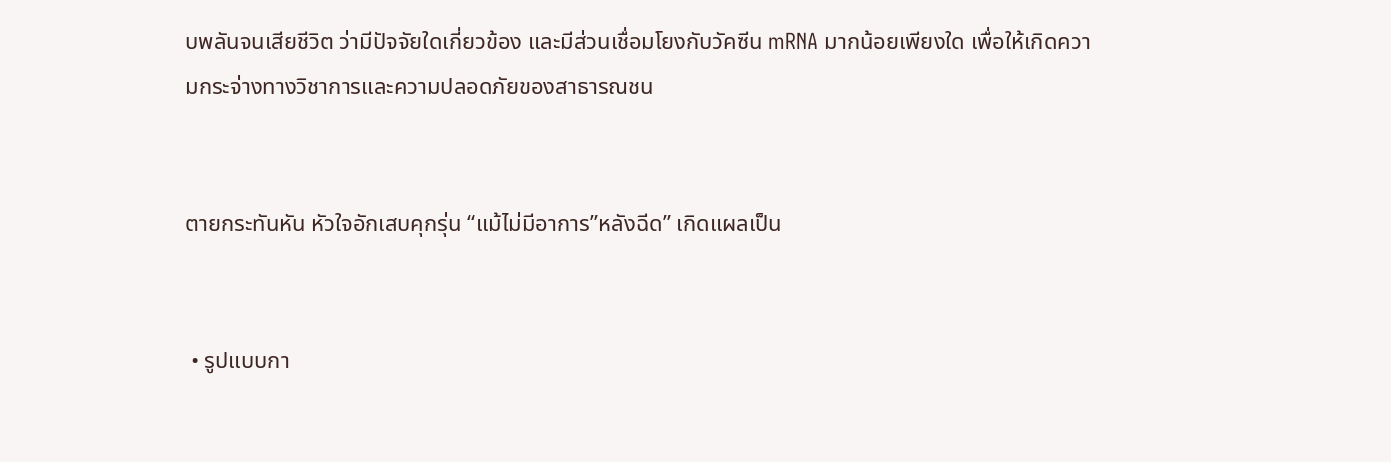บพลันจนเสียชีวิต ว่ามีปัจจัยใดเกี่ยวข้อง และมีส่วนเชื่อมโยงกับวัคซีน mRNA มากน้อยเพียงใด เพื่อให้เกิดความกระจ่างทางวิชาการและความปลอดภัยของสาธารณชน


ตายกระทันหัน หัวใจอักเสบคุกรุ่น “แม้ไม่มีอาการ”หลังฉีด” เกิดแผลเป็น


 • รูปแบบกา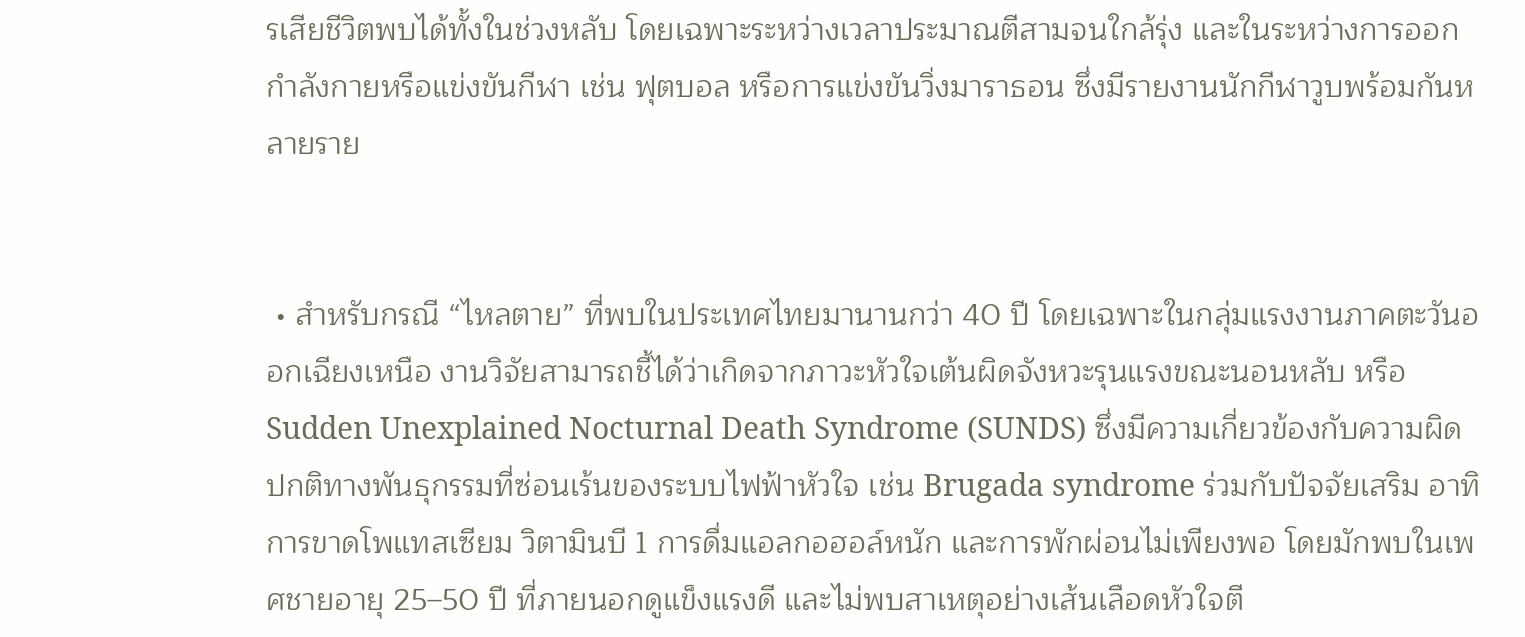รเสียชีวิตพบได้ทั้งในช่วงหลับ โดยเฉพาะระหว่างเวลาประมาณตีสามจนใกล้รุ่ง และในระหว่างการออกกำลังกายหรือแข่งขันกีฬา เช่น ฟุตบอล หรือการแข่งขันวิ่งมาราธอน ซึ่งมีรายงานนักกีฬาวูบพร้อมกันหลายราย


 • สำหรับกรณี “ไหลตาย” ที่พบในประเทศไทยมานานกว่า 40 ปี โดยเฉพาะในกลุ่มแรงงานภาคตะวันออกเฉียงเหนือ งานวิจัยสามารถชี้ได้ว่าเกิดจากภาวะหัวใจเต้นผิดจังหวะรุนแรงขณะนอนหลับ หรือ Sudden Unexplained Nocturnal Death Syndrome (SUNDS) ซึ่งมีความเกี่ยวข้องกับความผิดปกติทางพันธุกรรมที่ซ่อนเร้นของระบบไฟฟ้าหัวใจ เช่น Brugada syndrome ร่วมกับปัจจัยเสริม อาทิ การขาดโพแทสเซียม วิตามินบี 1 การดื่มแอลกอฮอล์หนัก และการพักผ่อนไม่เพียงพอ โดยมักพบในเพศชายอายุ 25–50 ปี ที่ภายนอกดูแข็งแรงดี และไม่พบสาเหตุอย่างเส้นเลือดหัวใจตี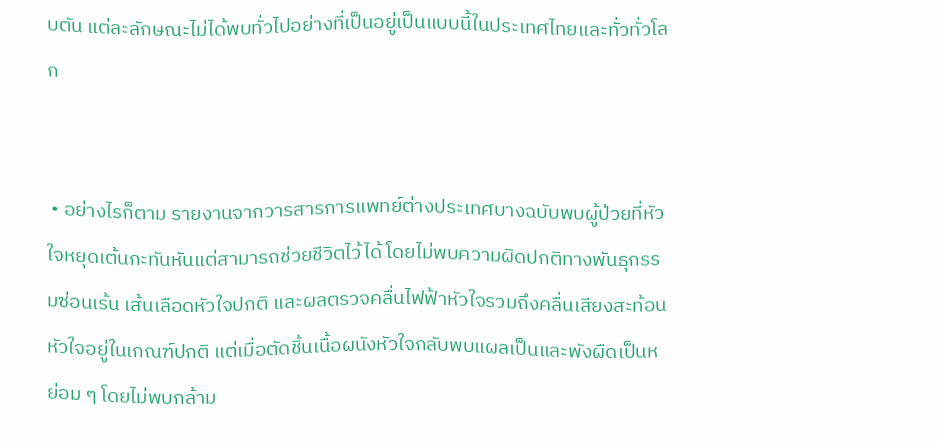บตัน แต่ละลักษณะไม่ได้พบทั่วไปอย่างที่เป็นอยู่เป็นแบบนี้ในประเทศไทยและทั่วทั่วโลก


 • อย่างไรก็ตาม รายงานจากวารสารการแพทย์ต่างประเทศบางฉบับพบผู้ป่วยที่หัวใจหยุดเต้นกะทันหันแต่สามารถช่วยชีวิตไว้ได้ โดยไม่พบความผิดปกติทางพันธุกรรมซ่อนเร้น เส้นเลือดหัวใจปกติ และผลตรวจคลื่นไฟฟ้าหัวใจรวมถึงคลื่นเสียงสะท้อนหัวใจอยู่ในเกณฑ์ปกติ แต่เมื่อตัดชิ้นเนื้อผนังหัวใจกลับพบแผลเป็นและพังผืดเป็นหย่อม ๆ โดยไม่พบกล้าม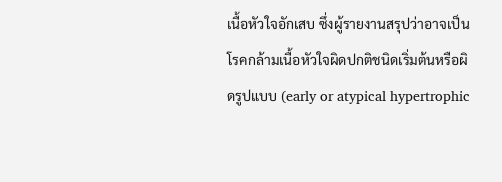เนื้อหัวใจอักเสบ ซึ่งผู้รายงานสรุปว่าอาจเป็นโรคกล้ามเนื้อหัวใจผิดปกติชนิดเริ่มต้นหรือผิดรูปแบบ (early or atypical hypertrophic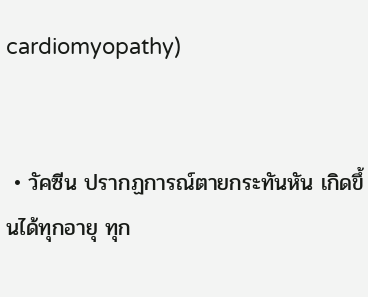cardiomyopathy)


 • วัคซีน ปรากฏการณ์ตายกระทันหัน เกิดขึ้นได้ทุกอายุ ทุก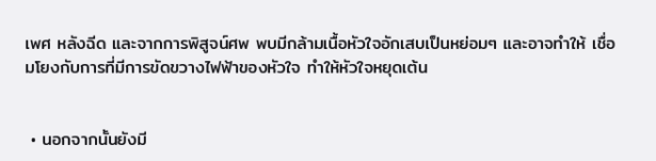เพศ หลังฉีด และจากการพิสูจน์ศพ พบมีกล้ามเนื้อหัวใจอักเสบเป็นหย่อมๆ และอาจทำให้ เชื่อมโยงกับการที่มีการขัดขวางไฟฟ้าของหัวใจ ทำให้หัวใจหยุดเต้น


 • นอกจากนั้นยังมี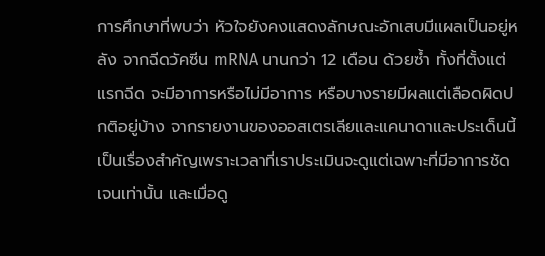การศึกษาที่พบว่า หัวใจยังคงแสดงลักษณะอักเสบมีแผลเป็นอยู่หลัง จากฉีดวัคซีน mRNA นานกว่า 12 เดือน ด้วยซ้ำ ทั้งที่ตั้งแต่แรกฉีด จะมีอาการหรือไม่มีอาการ หรือบางรายมีผลแต่เลือดผิดปกติอยู่บ้าง จากรายงานของออสเตรเลียและแคนาดาและประเด็นนี้เป็นเรื่องสำคัญเพราะเวลาที่เราประเมินจะดูแต่เฉพาะที่มีอาการชัดเจนเท่านั้น และเมื่อดู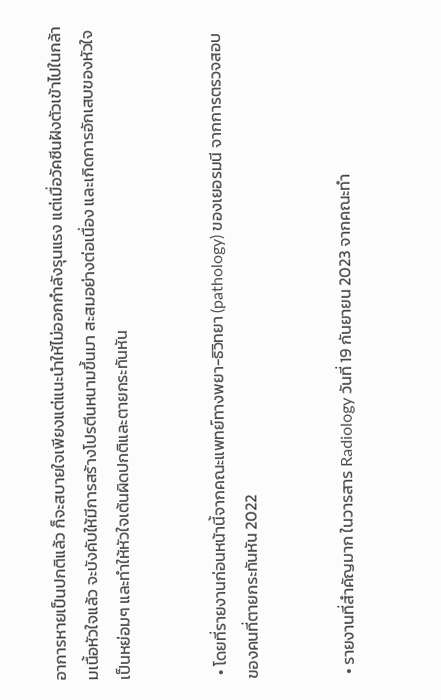อาการหายเป็นปกติแล้ว ก็จะสบายใจเพียงแต่แนะนำให้ไม่ออกกำลังรุนแรง แต่เมื่อวัคซีนฝังตัวเข้าไปในกล้ามเนื้อหัวใจแล้ว จะบังคับให้มีการสร้างโปรตีนหนามขึ้นมา สะสมอย่างต่อเนื่อง และเกิดการอักเสบของหัวใจเป็นหย่อมๆ และทำให้หัวใจเต้นผิดปกติและตายกระทันหัน


 • โดยที่รายงานก่อนหน้านี้จากคณะแพทย์ทางพยา-ธิวิทยา (pathology) ของเยอรมนี จากการตรวจสอบของคนที่ตายกระทันหัน 2022


 • รายงานที่สำคัญมาก ในวารสาร Radiology วันที่ 19 กันยายน 2023 จากคณะทำ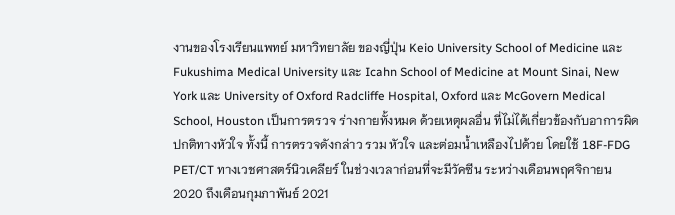งานของโรงเรียนแพทย์ มหาวิทยาลัย ของญี่ปุ่น Keio University School of Medicine และ Fukushima Medical University และ Icahn School of Medicine at Mount Sinai, New York และ University of Oxford Radcliffe Hospital, Oxford และ McGovern Medical School, Houston เป็นการตรวจ ร่างกายทั้งหมด ด้วยเหตุผลอื่น ที่ไม่ได้เกี่ยวข้องกับอาการผิดปกติทางหัวใจ ทั้งนี้ การตรวจดังกล่าว รวม หัวใจ และต่อมน้ำเหลืองไปด้วย โดยใช้ 18F-FDG PET/CT ทางเวชศาสตร์นิวเคลียร์ ในช่วงเวลาก่อนที่จะมีวัคซีน ระหว่างเดือนพฤศจิกายน 2020 ถึงเดือนกุมภาพันธ์ 2021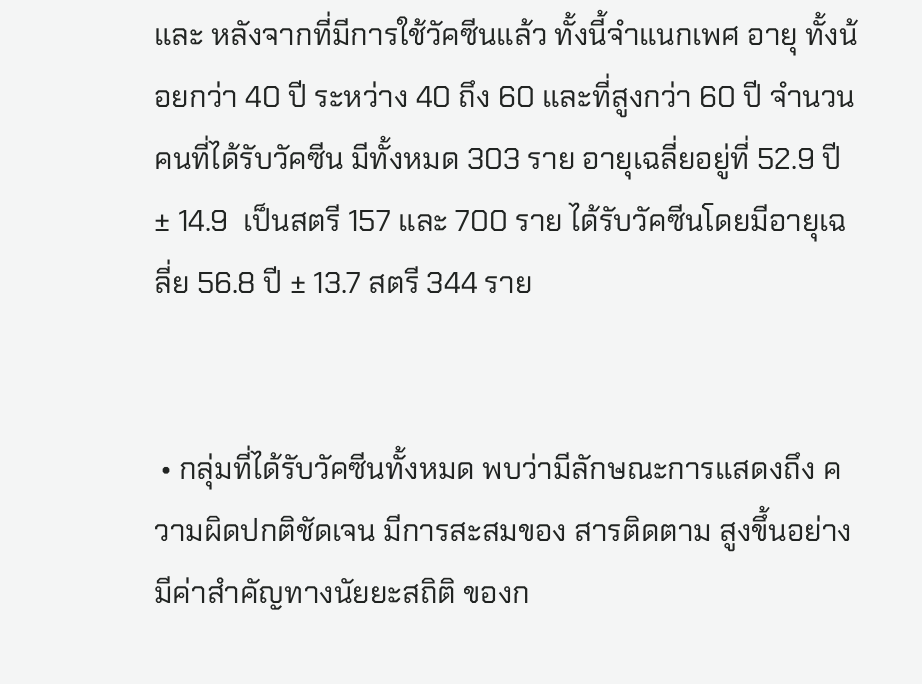และ หลังจากที่มีการใช้วัคซีนแล้ว ทั้งนี้จำแนกเพศ อายุ ทั้งน้อยกว่า 40 ปี ระหว่าง 40 ถึง 60 และที่สูงกว่า 60 ปี จำนวนคนที่ได้รับวัคซีน มีทั้งหมด 303 ราย อายุเฉลี่ยอยู่ที่ 52.9 ปี ± 14.9  เป็นสตรี 157 และ 700 ราย ได้รับวัคซีนโดยมีอายุเฉลี่ย 56.8 ปี ± 13.7 สตรี 344 ราย


 • กลุ่มที่ได้รับวัคซีนทั้งหมด พบว่ามีลักษณะการแสดงถึง ความผิดปกติชัดเจน มีการสะสมของ สารติดตาม สูงขึ้นอย่างมีค่าสำคัญทางนัยยะสถิติ ของก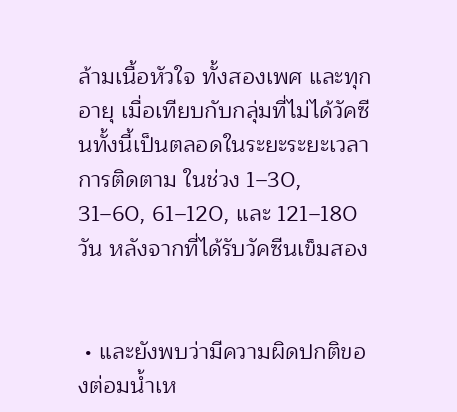ล้ามเนื้อหัวใจ ทั้งสองเพศ และทุกอายุ เมื่อเทียบกับกลุ่มที่ไม่ได้วัคซีนทั้งนี้เป็นตลอดในระยะระยะเวลาการติดตาม ในช่วง 1–30, 31–60, 61–120, และ 121–180 วัน หลังจากที่ได้รับวัคซีนเข็มสอง


 • และยังพบว่ามีความผิดปกติของต่อมน้ำเห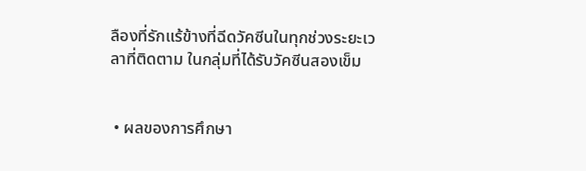ลืองที่รักแร้ข้างที่ฉีดวัคซีนในทุกช่วงระยะเวลาที่ติดตาม ในกลุ่มที่ได้รับวัคซีนสองเข็ม


 • ผลของการศึกษา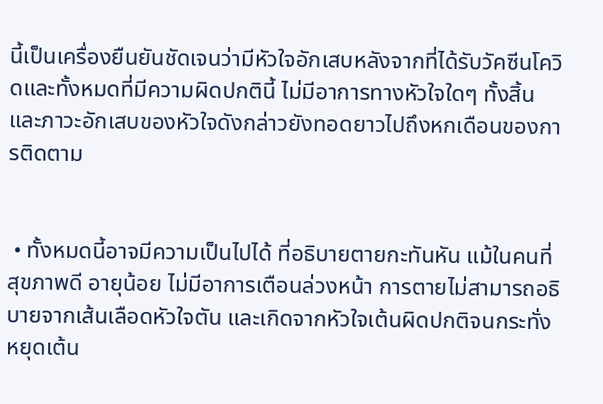นี้เป็นเครื่องยืนยันชัดเจนว่ามีหัวใจอักเสบหลังจากที่ได้รับวัคซีนโควิดและทั้งหมดที่มีความผิดปกตินี้ ไม่มีอาการทางหัวใจใดๆ ทั้งสิ้น และภาวะอักเสบของหัวใจดังกล่าวยังทอดยาวไปถึงหกเดือนของการติดตาม


 • ทั้งหมดนี้อาจมีความเป็นไปได้ ที่อธิบายตายกะทันหัน แม้ในคนที่สุขภาพดี อายุน้อย ไม่มีอาการเตือนล่วงหน้า การตายไม่สามารถอธิบายจากเส้นเลือดหัวใจตัน และเกิดจากหัวใจเต้นผิดปกติจนกระทั่งหยุดเต้น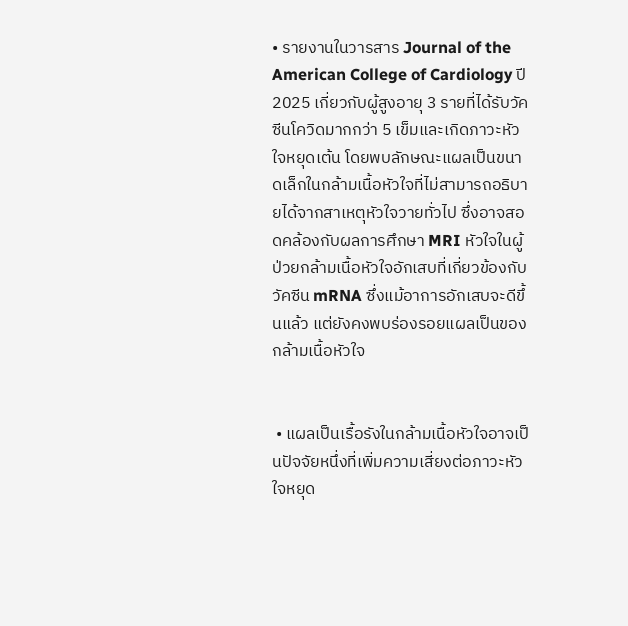• รายงานในวารสาร Journal of the American College of Cardiology ปี 2025 เกี่ยวกับผู้สูงอายุ 3 รายที่ได้รับวัคซีนโควิดมากกว่า 5 เข็มและเกิดภาวะหัวใจหยุดเต้น โดยพบลักษณะแผลเป็นขนาดเล็กในกล้ามเนื้อหัวใจที่ไม่สามารถอธิบายได้จากสาเหตุหัวใจวายทั่วไป ซึ่งอาจสอดคล้องกับผลการศึกษา MRI หัวใจในผู้ป่วยกล้ามเนื้อหัวใจอักเสบที่เกี่ยวข้องกับวัคซีน mRNA ซึ่งแม้อาการอักเสบจะดีขึ้นแล้ว แต่ยังคงพบร่องรอยแผลเป็นของกล้ามเนื้อหัวใจ


 • แผลเป็นเรื้อรังในกล้ามเนื้อหัวใจอาจเป็นปัจจัยหนึ่งที่เพิ่มความเสี่ยงต่อภาวะหัวใจหยุด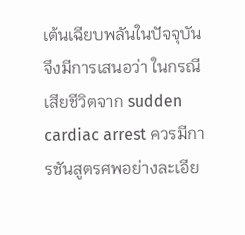เต้นเฉียบพลันในปัจจุบัน จึงมีการเสนอว่า ในกรณีเสียชีวิตจาก sudden cardiac arrest ควรมีการชันสูตรศพอย่างละเอีย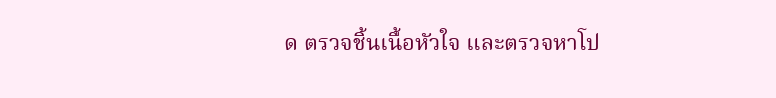ด ตรวจชิ้นเนื้อหัวใจ และตรวจหาโป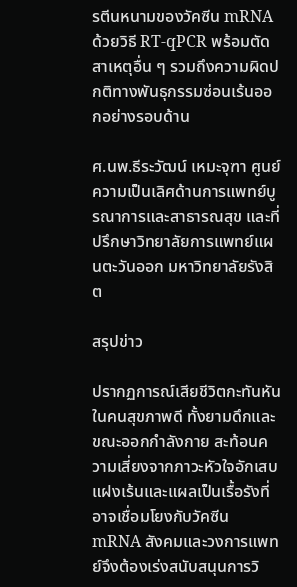รตีนหนามของวัคซีน mRNA ด้วยวิธี RT-qPCR พร้อมตัดสาเหตุอื่น ๆ รวมถึงความผิดปกติทางพันธุกรรมซ่อนเร้นออกอย่างรอบด้าน

ศ.นพ.ธีระวัฒน์ เหมะจุฑา ศูนย์ความเป็นเลิศด้านการแพทย์บูรณาการและสาธารณสุข และที่ปรึกษาวิทยาลัยการแพทย์แผนตะวันออก มหาวิทยาลัยรังสิต

สรุปข่าว

ปรากฏการณ์เสียชีวิตกะทันหันในคนสุขภาพดี ทั้งยามดึกและขณะออกกำลังกาย สะท้อนความเสี่ยงจากภาวะหัวใจอักเสบแฝงเร้นและแผลเป็นเรื้อรังที่อาจเชื่อมโยงกับวัคซีน mRNA สังคมและวงการแพทย์จึงต้องเร่งสนับสนุนการวิ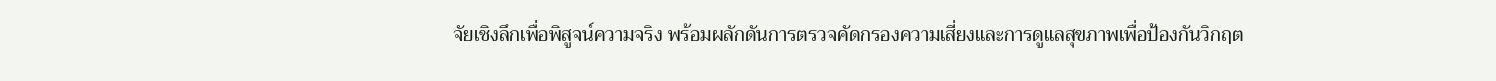จัยเชิงลึกเพื่อพิสูจน์ความจริง พร้อมผลักดันการตรวจคัดกรองความเสี่ยงและการดูแลสุขภาพเพื่อป้องกันวิกฤต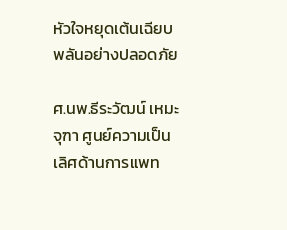หัวใจหยุดเต้นเฉียบพลันอย่างปลอดภัย

ศ.นพ.ธีระวัฒน์ เหมะจุฑา ศูนย์ความเป็นเลิศด้านการแพท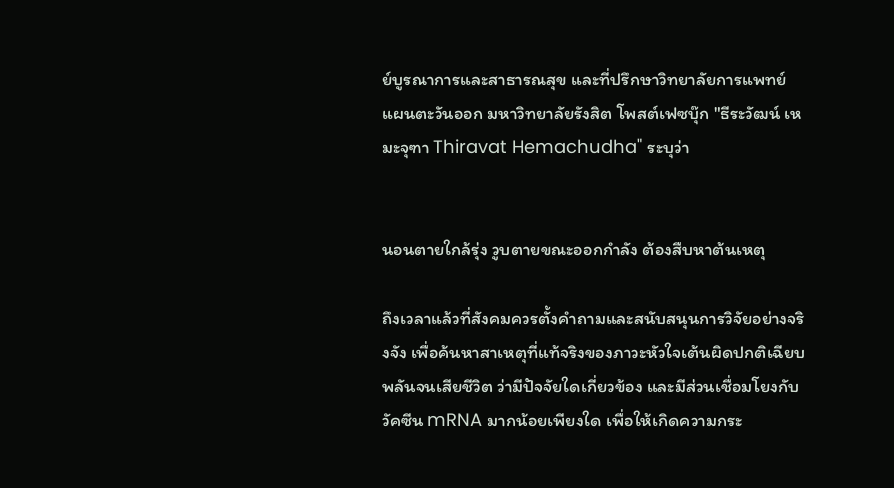ย์บูรณาการและสาธารณสุข และที่ปรึกษาวิทยาลัยการแพทย์แผนตะวันออก มหาวิทยาลัยรังสิต โพสต์เฟซบุ๊ก "ธีระวัฒน์ เหมะจุฑา Thiravat Hemachudha" ระบุว่า


นอนตายใกล้รุ่ง วูบตายขณะออกกำลัง ต้องสืบหาต้นเหตุ

ถึงเวลาแล้วที่สังคมควรตั้งคำถามและสนับสนุนการวิจัยอย่างจริงจัง เพื่อค้นหาสาเหตุที่แท้จริงของภาวะหัวใจเต้นผิดปกติเฉียบพลันจนเสียชีวิต ว่ามีปัจจัยใดเกี่ยวข้อง และมีส่วนเชื่อมโยงกับวัคซีน mRNA มากน้อยเพียงใด เพื่อให้เกิดความกระ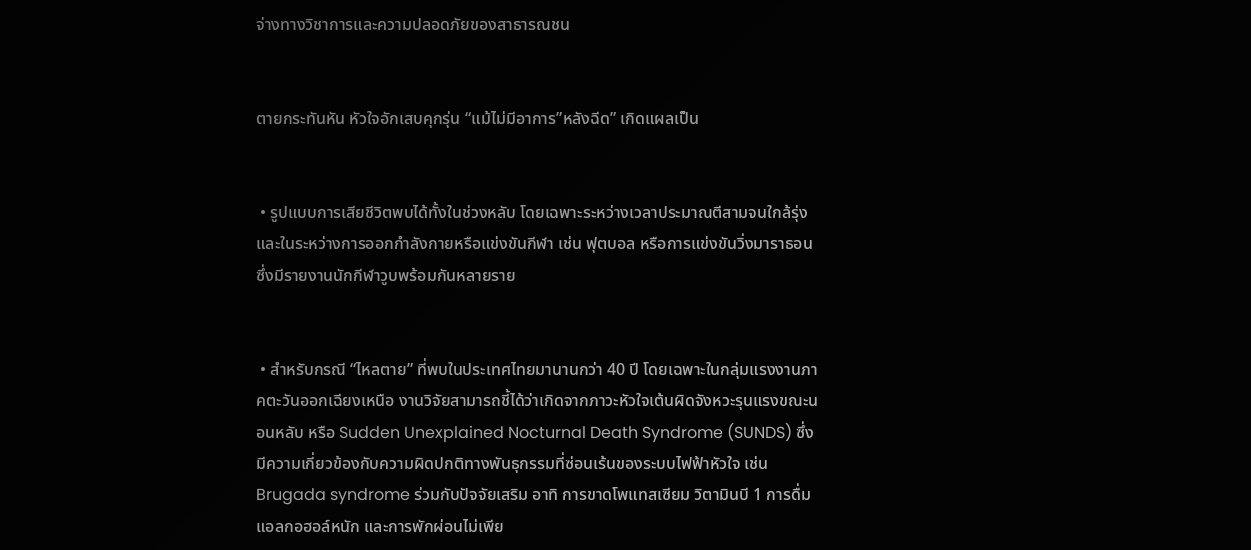จ่างทางวิชาการและความปลอดภัยของสาธารณชน


ตายกระทันหัน หัวใจอักเสบคุกรุ่น “แม้ไม่มีอาการ”หลังฉีด” เกิดแผลเป็น


 • รูปแบบการเสียชีวิตพบได้ทั้งในช่วงหลับ โดยเฉพาะระหว่างเวลาประมาณตีสามจนใกล้รุ่ง และในระหว่างการออกกำลังกายหรือแข่งขันกีฬา เช่น ฟุตบอล หรือการแข่งขันวิ่งมาราธอน ซึ่งมีรายงานนักกีฬาวูบพร้อมกันหลายราย


 • สำหรับกรณี “ไหลตาย” ที่พบในประเทศไทยมานานกว่า 40 ปี โดยเฉพาะในกลุ่มแรงงานภาคตะวันออกเฉียงเหนือ งานวิจัยสามารถชี้ได้ว่าเกิดจากภาวะหัวใจเต้นผิดจังหวะรุนแรงขณะนอนหลับ หรือ Sudden Unexplained Nocturnal Death Syndrome (SUNDS) ซึ่งมีความเกี่ยวข้องกับความผิดปกติทางพันธุกรรมที่ซ่อนเร้นของระบบไฟฟ้าหัวใจ เช่น Brugada syndrome ร่วมกับปัจจัยเสริม อาทิ การขาดโพแทสเซียม วิตามินบี 1 การดื่มแอลกอฮอล์หนัก และการพักผ่อนไม่เพีย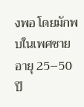งพอ โดยมักพบในเพศชายอายุ 25–50 ปี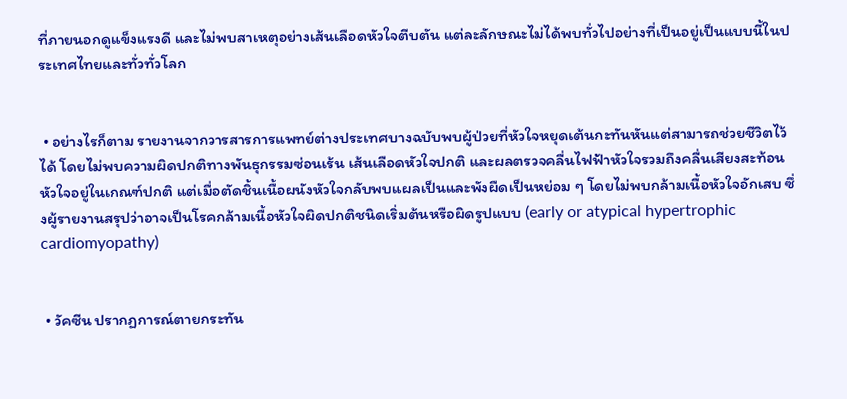ที่ภายนอกดูแข็งแรงดี และไม่พบสาเหตุอย่างเส้นเลือดหัวใจตีบตัน แต่ละลักษณะไม่ได้พบทั่วไปอย่างที่เป็นอยู่เป็นแบบนี้ในประเทศไทยและทั่วทั่วโลก


 • อย่างไรก็ตาม รายงานจากวารสารการแพทย์ต่างประเทศบางฉบับพบผู้ป่วยที่หัวใจหยุดเต้นกะทันหันแต่สามารถช่วยชีวิตไว้ได้ โดยไม่พบความผิดปกติทางพันธุกรรมซ่อนเร้น เส้นเลือดหัวใจปกติ และผลตรวจคลื่นไฟฟ้าหัวใจรวมถึงคลื่นเสียงสะท้อนหัวใจอยู่ในเกณฑ์ปกติ แต่เมื่อตัดชิ้นเนื้อผนังหัวใจกลับพบแผลเป็นและพังผืดเป็นหย่อม ๆ โดยไม่พบกล้ามเนื้อหัวใจอักเสบ ซึ่งผู้รายงานสรุปว่าอาจเป็นโรคกล้ามเนื้อหัวใจผิดปกติชนิดเริ่มต้นหรือผิดรูปแบบ (early or atypical hypertrophic cardiomyopathy)


 • วัคซีน ปรากฏการณ์ตายกระทัน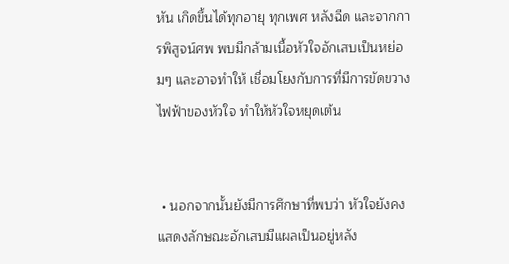หัน เกิดขึ้นได้ทุกอายุ ทุกเพศ หลังฉีด และจากการพิสูจน์ศพ พบมีกล้ามเนื้อหัวใจอักเสบเป็นหย่อมๆ และอาจทำให้ เชื่อมโยงกับการที่มีการขัดขวางไฟฟ้าของหัวใจ ทำให้หัวใจหยุดเต้น


 • นอกจากนั้นยังมีการศึกษาที่พบว่า หัวใจยังคงแสดงลักษณะอักเสบมีแผลเป็นอยู่หลัง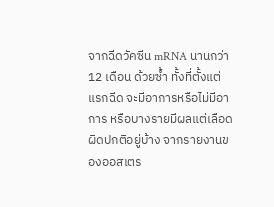จากฉีดวัคซีน mRNA นานกว่า 12 เดือน ด้วยซ้ำ ทั้งที่ตั้งแต่แรกฉีด จะมีอาการหรือไม่มีอาการ หรือบางรายมีผลแต่เลือดผิดปกติอยู่บ้าง จากรายงานของออสเตร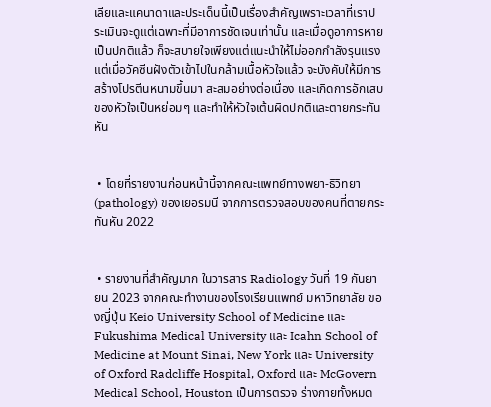เลียและแคนาดาและประเด็นนี้เป็นเรื่องสำคัญเพราะเวลาที่เราประเมินจะดูแต่เฉพาะที่มีอาการชัดเจนเท่านั้น และเมื่อดูอาการหายเป็นปกติแล้ว ก็จะสบายใจเพียงแต่แนะนำให้ไม่ออกกำลังรุนแรง แต่เมื่อวัคซีนฝังตัวเข้าไปในกล้ามเนื้อหัวใจแล้ว จะบังคับให้มีการสร้างโปรตีนหนามขึ้นมา สะสมอย่างต่อเนื่อง และเกิดการอักเสบของหัวใจเป็นหย่อมๆ และทำให้หัวใจเต้นผิดปกติและตายกระทันหัน


 • โดยที่รายงานก่อนหน้านี้จากคณะแพทย์ทางพยา-ธิวิทยา (pathology) ของเยอรมนี จากการตรวจสอบของคนที่ตายกระทันหัน 2022


 • รายงานที่สำคัญมาก ในวารสาร Radiology วันที่ 19 กันยายน 2023 จากคณะทำงานของโรงเรียนแพทย์ มหาวิทยาลัย ของญี่ปุ่น Keio University School of Medicine และ Fukushima Medical University และ Icahn School of Medicine at Mount Sinai, New York และ University of Oxford Radcliffe Hospital, Oxford และ McGovern Medical School, Houston เป็นการตรวจ ร่างกายทั้งหมด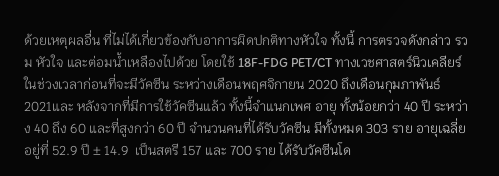ด้วยเหตุผลอื่น ที่ไม่ได้เกี่ยวข้องกับอาการผิดปกติทางหัวใจ ทั้งนี้ การตรวจดังกล่าว รวม หัวใจ และต่อมน้ำเหลืองไปด้วย โดยใช้ 18F-FDG PET/CT ทางเวชศาสตร์นิวเคลียร์ ในช่วงเวลาก่อนที่จะมีวัคซีน ระหว่างเดือนพฤศจิกายน 2020 ถึงเดือนกุมภาพันธ์ 2021และ หลังจากที่มีการใช้วัคซีนแล้ว ทั้งนี้จำแนกเพศ อายุ ทั้งน้อยกว่า 40 ปี ระหว่าง 40 ถึง 60 และที่สูงกว่า 60 ปี จำนวนคนที่ได้รับวัคซีน มีทั้งหมด 303 ราย อายุเฉลี่ยอยู่ที่ 52.9 ปี ± 14.9  เป็นสตรี 157 และ 700 ราย ได้รับวัคซีนโด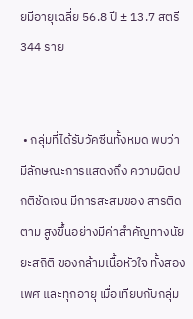ยมีอายุเฉลี่ย 56.8 ปี ± 13.7 สตรี 344 ราย


 • กลุ่มที่ได้รับวัคซีนทั้งหมด พบว่ามีลักษณะการแสดงถึง ความผิดปกติชัดเจน มีการสะสมของ สารติดตาม สูงขึ้นอย่างมีค่าสำคัญทางนัยยะสถิติ ของกล้ามเนื้อหัวใจ ทั้งสองเพศ และทุกอายุ เมื่อเทียบกับกลุ่ม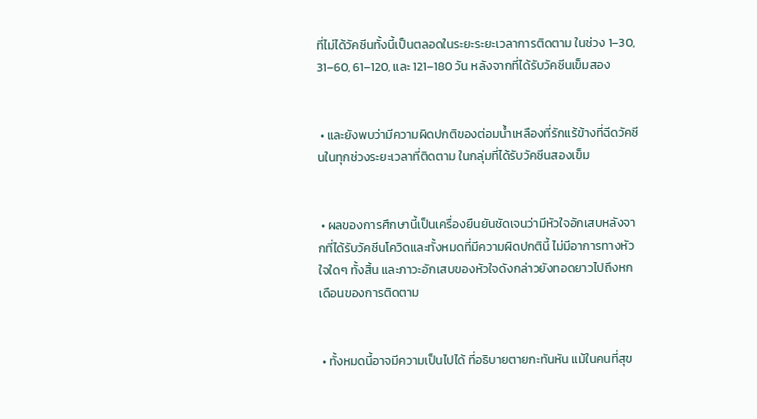ที่ไม่ได้วัคซีนทั้งนี้เป็นตลอดในระยะระยะเวลาการติดตาม ในช่วง 1–30, 31–60, 61–120, และ 121–180 วัน หลังจากที่ได้รับวัคซีนเข็มสอง


 • และยังพบว่ามีความผิดปกติของต่อมน้ำเหลืองที่รักแร้ข้างที่ฉีดวัคซีนในทุกช่วงระยะเวลาที่ติดตาม ในกลุ่มที่ได้รับวัคซีนสองเข็ม


 • ผลของการศึกษานี้เป็นเครื่องยืนยันชัดเจนว่ามีหัวใจอักเสบหลังจากที่ได้รับวัคซีนโควิดและทั้งหมดที่มีความผิดปกตินี้ ไม่มีอาการทางหัวใจใดๆ ทั้งสิ้น และภาวะอักเสบของหัวใจดังกล่าวยังทอดยาวไปถึงหกเดือนของการติดตาม


 • ทั้งหมดนี้อาจมีความเป็นไปได้ ที่อธิบายตายกะทันหัน แม้ในคนที่สุข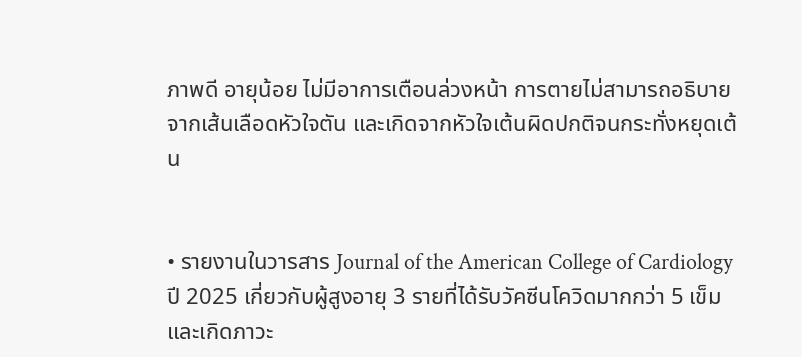ภาพดี อายุน้อย ไม่มีอาการเตือนล่วงหน้า การตายไม่สามารถอธิบายจากเส้นเลือดหัวใจตัน และเกิดจากหัวใจเต้นผิดปกติจนกระทั่งหยุดเต้น


• รายงานในวารสาร Journal of the American College of Cardiology ปี 2025 เกี่ยวกับผู้สูงอายุ 3 รายที่ได้รับวัคซีนโควิดมากกว่า 5 เข็มและเกิดภาวะ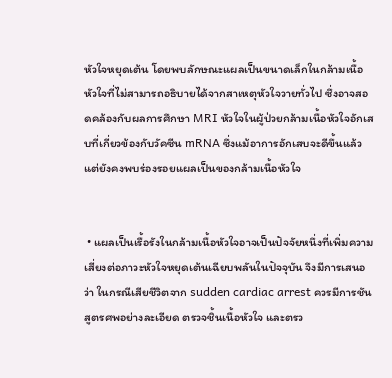หัวใจหยุดเต้น โดยพบลักษณะแผลเป็นขนาดเล็กในกล้ามเนื้อหัวใจที่ไม่สามารถอธิบายได้จากสาเหตุหัวใจวายทั่วไป ซึ่งอาจสอดคล้องกับผลการศึกษา MRI หัวใจในผู้ป่วยกล้ามเนื้อหัวใจอักเสบที่เกี่ยวข้องกับวัคซีน mRNA ซึ่งแม้อาการอักเสบจะดีขึ้นแล้ว แต่ยังคงพบร่องรอยแผลเป็นของกล้ามเนื้อหัวใจ


 • แผลเป็นเรื้อรังในกล้ามเนื้อหัวใจอาจเป็นปัจจัยหนึ่งที่เพิ่มความเสี่ยงต่อภาวะหัวใจหยุดเต้นเฉียบพลันในปัจจุบัน จึงมีการเสนอว่า ในกรณีเสียชีวิตจาก sudden cardiac arrest ควรมีการชันสูตรศพอย่างละเอียด ตรวจชิ้นเนื้อหัวใจ และตรว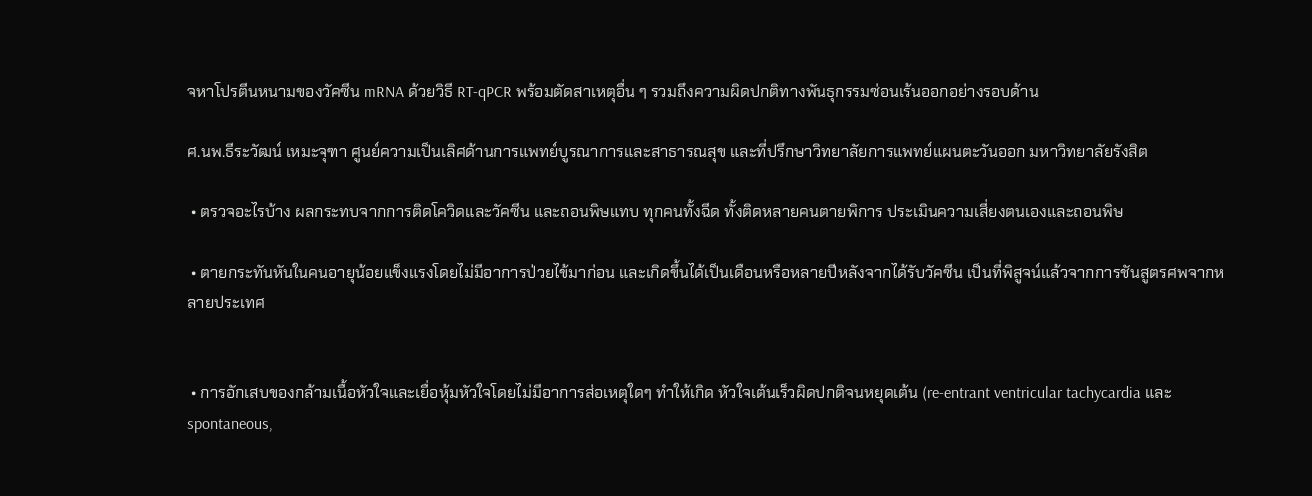จหาโปรตีนหนามของวัคซีน mRNA ด้วยวิธี RT-qPCR พร้อมตัดสาเหตุอื่น ๆ รวมถึงความผิดปกติทางพันธุกรรมซ่อนเร้นออกอย่างรอบด้าน

ศ.นพ.ธีระวัฒน์ เหมะจุฑา ศูนย์ความเป็นเลิศด้านการแพทย์บูรณาการและสาธารณสุข และที่ปรึกษาวิทยาลัยการแพทย์แผนตะวันออก มหาวิทยาลัยรังสิต

 • ตรวจอะไรบ้าง ผลกระทบจากการติดโควิดและวัคซีน และถอนพิษแทบ ทุกคนทั้งฉีด ทั้งติดหลายคนตายพิการ ประเมินความเสี่ยงตนเองและถอนพิษ

 • ตายกระทันหันในคนอายุน้อยแข็งแรงโดยไม่มีอาการป่วยไข้มาก่อน และเกิดขึ้นได้เป็นเดือนหรือหลายปีหลังจากได้รับวัคซีน เป็นที่พิสูจน์แล้วจากการชันสูตรศพจากหลายประเทศ


 • การอักเสบของกล้ามเนื้อหัวใจและเยื่อหุ้มหัวใจโดยไม่มีอาการส่อเหตุใดๆ ทำให้เกิด หัวใจเต้นเร็วผิดปกติจนหยุดเต้น (re-entrant ventricular tachycardia และ spontaneous,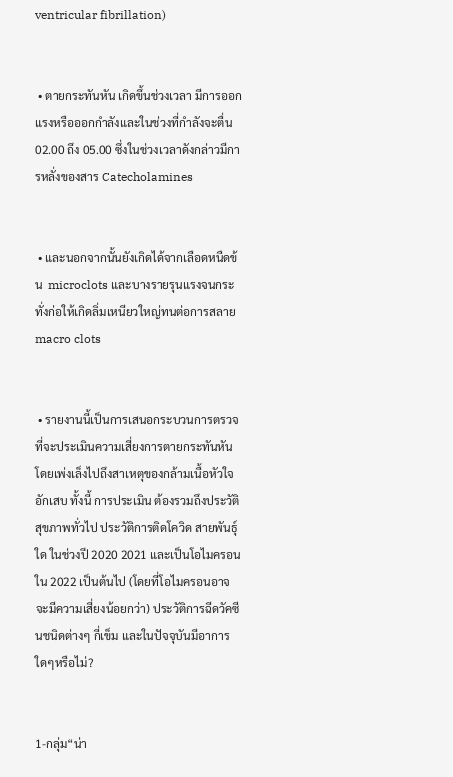ventricular fibrillation)


 • ตายกระทันหัน เกิดขึ้นช่วงเวลา มีการออกแรงหรือออกกำลังและในช่วงที่กำลังจะตื่น 02.00 ถึง 05.00 ซึ่งในช่วงเวลาดังกล่าวมีการหลั่งของสาร Catecholamines


 • และนอกจากนั้นยังเกิดได้จากเลือดหนืดข้น  microclots และบางรายรุนแรงจนกระทั่งก่อให้เกิดลิ่มเหนียวใหญ่ทนต่อการสลาย macro clots


 • รายงานนี้เป็นการเสนอกระบวนการตรวจที่จะประเมินความเสี่ยงการตายกระทันหัน โดยเพ่งเล็งไปถึงสาเหตุของกล้ามเนื้อหัวใจอักเสบ ทั้งนี้ การประเมิน ต้องรวมถึงประวัติ สุขภาพทั่วไป ประวัติการติดโควิด สายพันธุ์ใด ในช่วงปี 2020 2021 และเป็นโอไมครอนใน 2022 เป็นต้นไป (โดยที่โอไมครอนอาจจะมีความเสี่ยงน้อยกว่า) ประวัติการฉีดวัคซีนชนิดต่างๆ กี่เข็ม และในปัจจุบันมีอาการใดๆหรือไม่?


1-กลุ่ม“น่า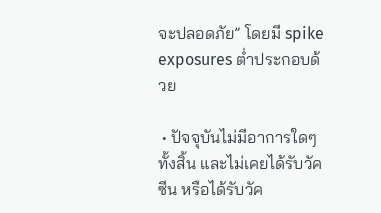จะปลอดภัย” โดยมี spike exposures ต่ำประกอบด้วย

 • ปัจจุบันไม่มีอาการใดๆทั้งสิ้น และไม่เคยได้รับวัคซีน หรือได้รับวัค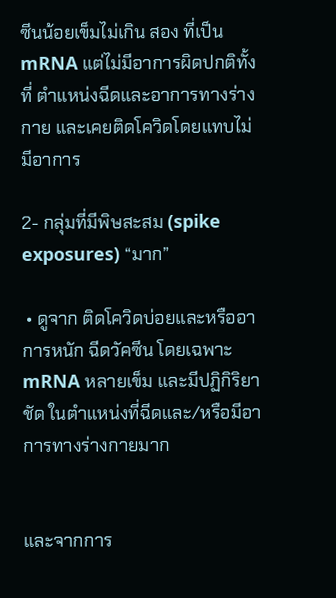ซีนน้อยเข็มไม่เกิน สอง ที่เป็น mRNA แต่ไม่มีอาการผิดปกติทั้งที่ ตำแหน่งฉีดและอาการทางร่างกาย และเคยติดโควิดโดยแทบไม่มีอาการ

2- กลุ่มที่มีพิษสะสม (spike exposures) “มาก”

 • ดูจาก ติดโควิดบ่อยและหรืออาการหนัก ฉีดวัคซีน โดยเฉพาะ mRNA หลายเข็ม และมีปฏิกิริยาชัด ในตำแหน่งที่ฉีดและ/หรือมีอาการทางร่างกายมาก


และจากการ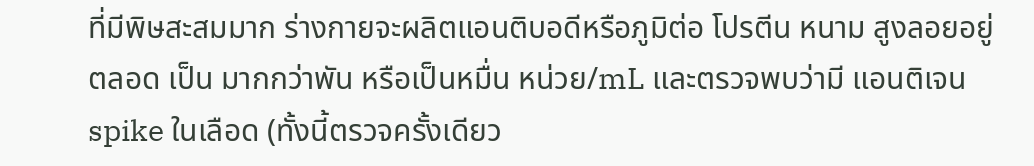ที่มีพิษสะสมมาก ร่างกายจะผลิตแอนติบอดีหรือภูมิต่อ โปรตีน หนาม สูงลอยอยู่ตลอด เป็น มากกว่าพัน หรือเป็นหมื่น หน่วย/mL และตรวจพบว่ามี แอนติเจน spike ในเลือด (ทั้งนี้ตรวจครั้งเดียว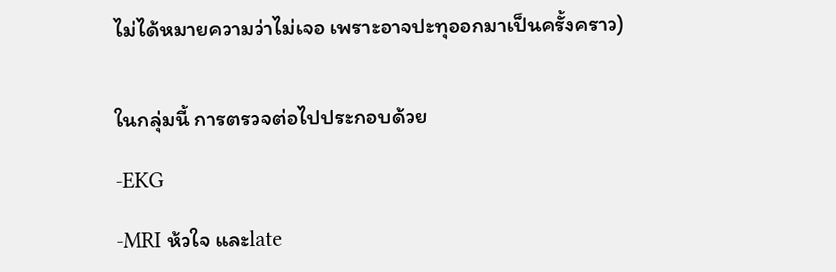ไม่ได้หมายความว่าไม่เจอ เพราะอาจปะทุออกมาเป็นครั้งคราว)


ในกลุ่มนี้ การตรวจต่อไปประกอบด้วย

-EKG

-MRI ห้วใจ และlate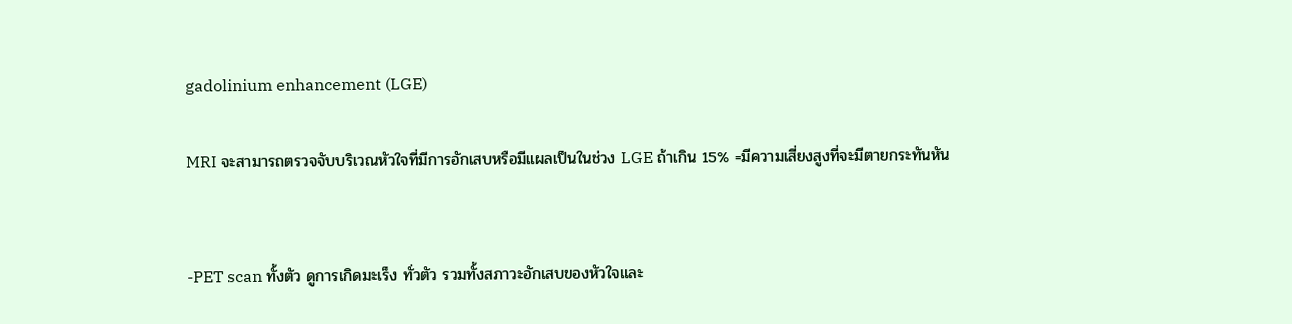gadolinium enhancement (LGE)

MRI จะสามารถตรวจจับบริเวณหัวใจที่มีการอักเสบหรือมีแผลเป็นในช่วง LGE ถ้าเกิน 15% =มีความเสี่ยงสูงที่จะมีตายกระทันหัน


-PET scan ทั้งตัว ดูการเกิดมะเร็ง ทั่วตัว รวมทั้งสภาวะอักเสบของหัวใจและ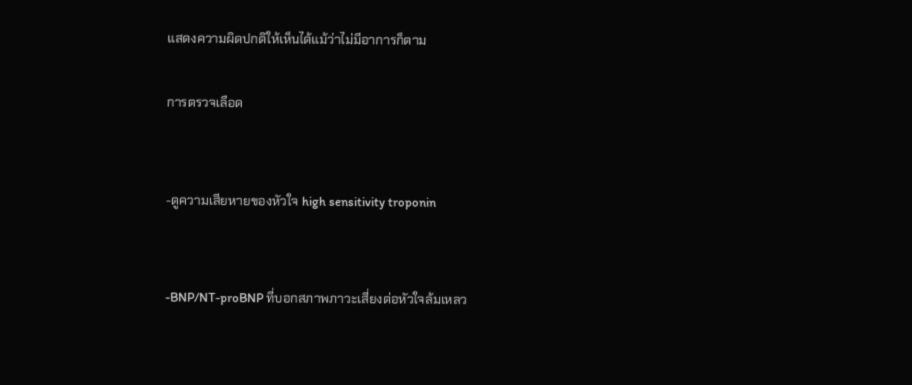แสดงความผิดปกติให้เห็นได้แม้ว่าไม่มีอาการก็ตาม

การตรวจเลือด


-ดูความเสียหายของหัวใจ high sensitivity troponin


-BNP/NT-proBNP ที่บอกสภาพภาวะเสี่ยงต่อหัวใจล้มเหลว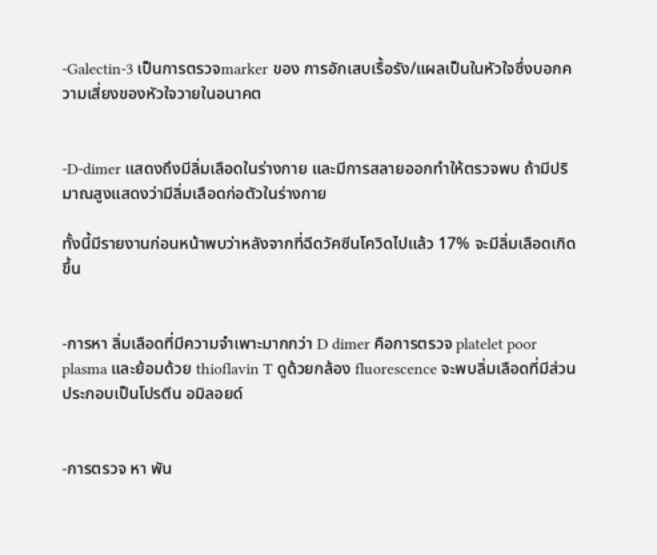-Galectin-3 เป็นการตรวจmarker ของ การอักเสบเรื้อรัง/แผลเป็นในหัวใจซึ่งบอกความเสี่ยงของหัวใจวายในอนาคต


-D-dimer แสดงถึงมีลิ่มเลือดในร่างกาย และมีการสลายออกทำให้ตรวจพบ ถ้ามีปริมาณสูงแสดงว่ามีลิ่มเลือดก่อตัวในร่างกาย

ทั้งนี้มีรายงานก่อนหน้าพบว่าหลังจากที่ฉีดวัคซีนโควิดไปแล้ว 17% จะมีลิ่มเลือดเกิดขึ้น


-การหา ลิ่มเลือดที่มีความจำเพาะมากกว่า D dimer คือการตรวจ platelet poor plasma และย้อมด้วย thioflavin T ดูด้วยกล้อง fluorescence จะพบลิ่มเลือดที่มีส่วนประกอบเป็นโปรตีน อมิลอยด์


-การตรวจ หา พัน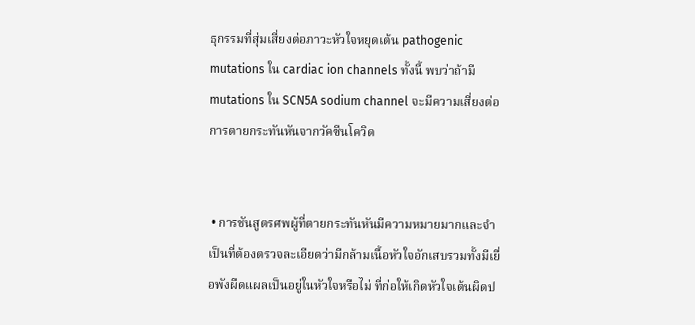ธุกรรมที่สุ่มเสี่ยงต่อภาวะหัวใจหยุดเต้น pathogenic mutations ใน cardiac ion channels ทั้งนี้ พบว่าถ้ามี mutations ใน SCN5A sodium channel จะมีความเสี่ยงต่อการตายกระทันหันจากวัคซีนโควิด


 • การชันสูตรศพผู้ที่ตายกระทันหันมีความหมายมากและจำเป็นที่ต้องตรวจละเอียดว่ามีกล้ามเนื้อหัวใจอักเสบรวมทั้งมีเยื่อพังผืดแผลเป็นอยู่ในหัวใจหรือไม่ ที่ก่อให้เกิดหัวใจเต้นผิดป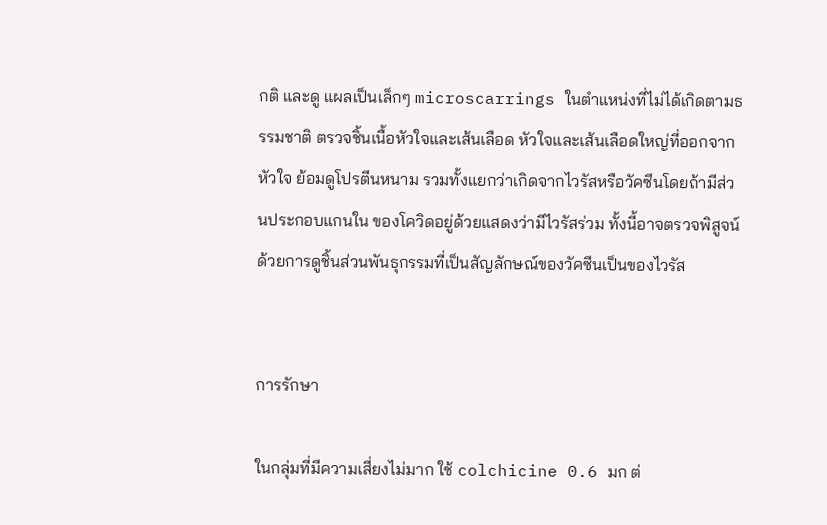กติ และดู แผลเป็นเล็กๆ microscarrings ในตำแหน่งที่ไม่ได้เกิดตามธรรมชาติ ตรวจชิ้นเนื้อหัวใจและเส้นเลือด หัวใจและเส้นเลือดใหญ่ที่ออกจากหัวใจ ย้อมดูโปรตีนหนาม รวมทั้งแยกว่าเกิดจากไวรัสหรือวัคซีนโดยถ้ามีส่วนประกอบแกนใน ของโควิดอยู่ด้วยแสดงว่ามีไวรัสร่วม ทั้งนี้อาจตรวจพิสูจน์ด้วยการดูชิ้นส่วนพันธุกรรมที่เป็นสัญลักษณ์ของวัคซีนเป็นของไวรัส


การรักษา

ในกลุ่มที่มีความเสี่ยงไม่มาก ใช้ colchicine 0.6 มก ต่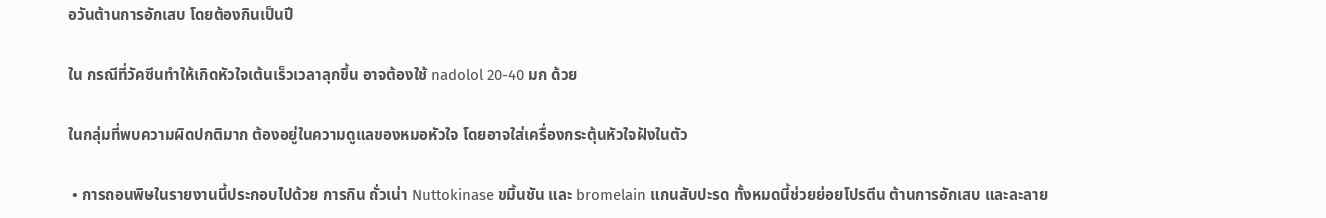อวันต้านการอักเสบ โดยต้องกินเป็นปี

ใน กรณีที่วัคซีนทำให้เกิดหัวใจเต้นเร็วเวลาลุกขึ้น อาจต้องใช้ nadolol 20-40 มก ด้วย

ในกลุ่มที่พบความผิดปกติมาก ต้องอยู่ในความดูแลของหมอหัวใจ โดยอาจใส่เครื่องกระตุ้นหัวใจฝังในตัว

 • การถอนพิษในรายงานนี้ประกอบไปด้วย การกิน ถั่วเน่า Nuttokinase ขมิ้นชัน และ bromelain แกนสับปะรด ทั้งหมดนี้ช่วยย่อยโปรตีน ต้านการอักเสบ และละลาย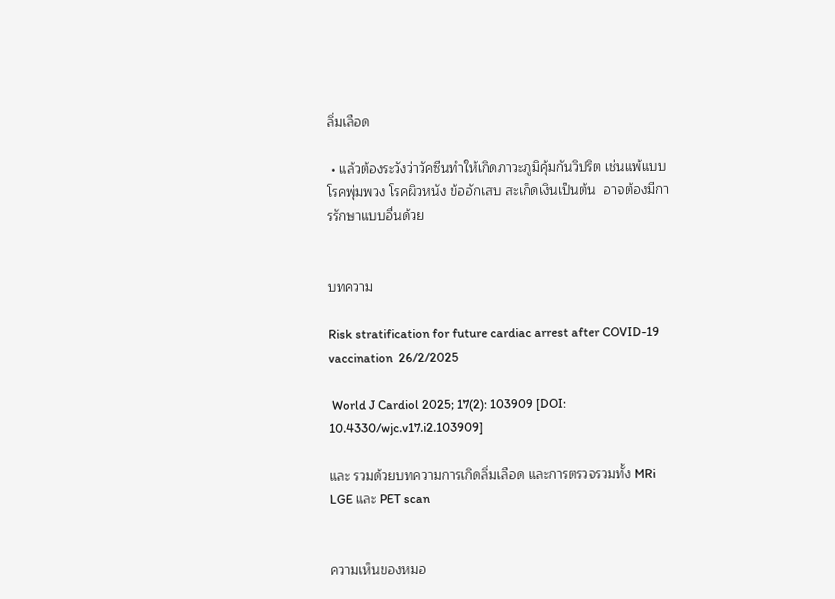ลิ่มเลือด

 • แล้วต้องระวังว่าวัคซีนทำให้เกิดภาวะภูมิคุ้มกันวิปริต เช่นแพ้แบบ โรคพุ่มพวง โรคผิวหนัง ข้ออักเสบ สะเก็ดเงินเป็นต้น  อาจต้องมีการรักษาแบบอื่นด้วย


บทความ

Risk stratification for future cardiac arrest after COVID-19 vaccination  26/2/2025

 World J Cardiol 2025; 17(2): 103909 [DOI: 10.4330/wjc.v17.i2.103909]

และ รวมด้วยบทความการเกิดลิ่มเลือด และการตรวจรวมทั้ง MRi LGE และ PET scan


ความเห็นของหมอ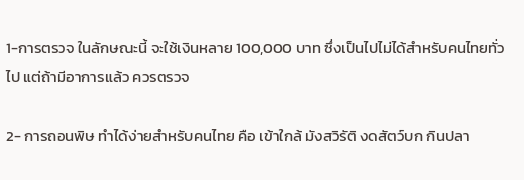1-การตรวจ ในลักษณะนี้ จะใช้เงินหลาย 100,000 บาท ซึ่งเป็นไปไม่ได้สำหรับคนไทยทั่วไป แต่ถ้ามีอาการแล้ว ควรตรวจ

2- การถอนพิษ ทำได้ง่ายสำหรับคนไทย คือ เข้าใกล้ มังสวิรัติ งดสัตว์บก กินปลา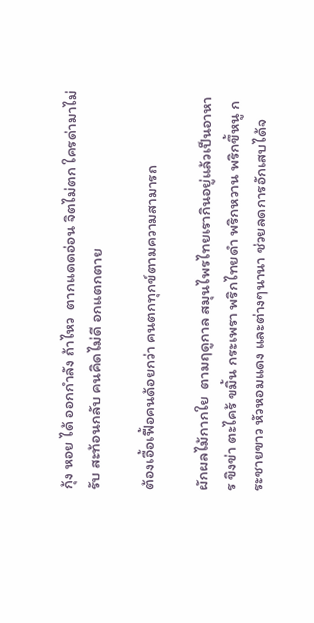กุ้ง หอย ได้ ออกกำลัง ถ้าไหว  ตากแดดอ่อน จิตไม่ตก ใครด่ามาไม่รับ สะท้อนกลับ คนคิดไม่ดี อกแตกตาย

ต้องเอื้อเฟื้อคนด้อยกว่า คนตกทุกข์ตามความสามารถ

ผักผลไม้กากใย  ตามฤดูกาล สมุนไพรไทยเรากินอยู่แล้วเป็นอาหาร ขิงข่า ตะไคร้ ขมิ้น กระเพรา พริกไทยดำ พริกหวาน พริกขึ้หนู กระชายขาว หัวหอมแดง และต่างๆนานา ช่วยลดการอักเสบได้จ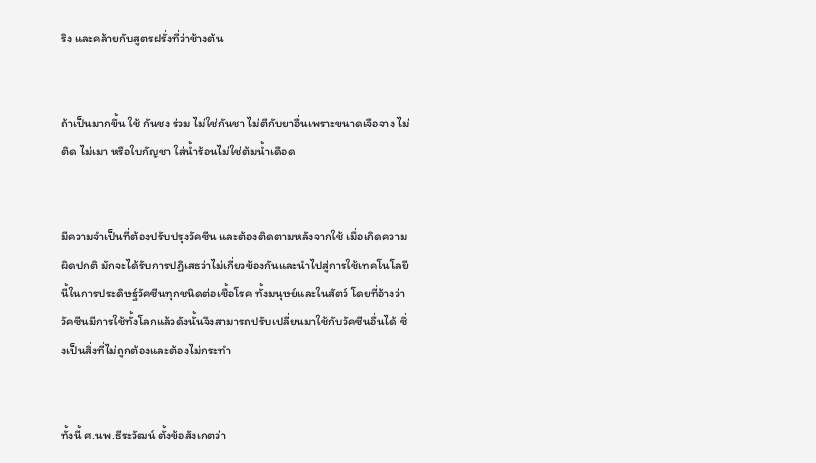ริง และคล้ายกับสูตรฝรั่งที่ว่าช้างต้น


ถ้าเป็นมากขึ้น ใช้ กันชง ร่วม ไม่ใช่กันชา ไม่ตีกับยาอื่นเพราะขนาดเจือจาง ไม่ติด ไม่เมา หรือใบกัญชา ใส่น้ำร้อนไม่ใช่ต้มน้ำเดือด


มีความจำเป็นที่ต้องปรับปรุงวัคซีน และต้องติดตามหลังจากใช้ เมื่อเกิดความผิดปกติ มักจะได้รับการปฏิเสธว่าไม่เกี่ยวข้องกันและนำไปสู่การใช้เทคโนโลยีนี้ในการประดิษฐ์วัคซีนทุกชนิดต่อเชื้อโรค ทั้งมนุษย์และในสัตว์ โดยที่อ้างว่าวัคซีนมีการใช้ทั้งโลกแล้วดังนั้นจึงสามารถปรับเปลี่ยนมาใช้กับวัคซีนอื่นได้ ซึ่งเป็นสิ่งที่ไม่ถูกต้องและต้องไม่กระทำ


ทั้งนี้ ศ.นพ.ธีระวัฒน์ ตั้งข้อสังเกตว่า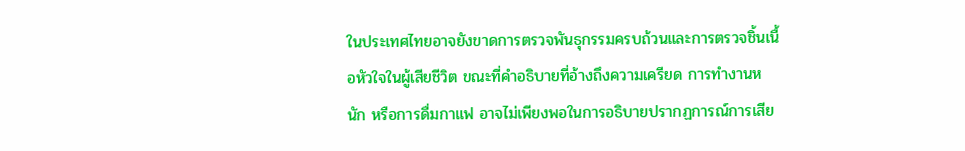ในประเทศไทยอาจยังขาดการตรวจพันธุกรรมครบถ้วนและการตรวจชิ้นเนื้อหัวใจในผู้เสียชีวิต ขณะที่คำอธิบายที่อ้างถึงความเครียด การทำงานหนัก หรือการดื่มกาแฟ อาจไม่เพียงพอในการอธิบายปรากฏการณ์การเสีย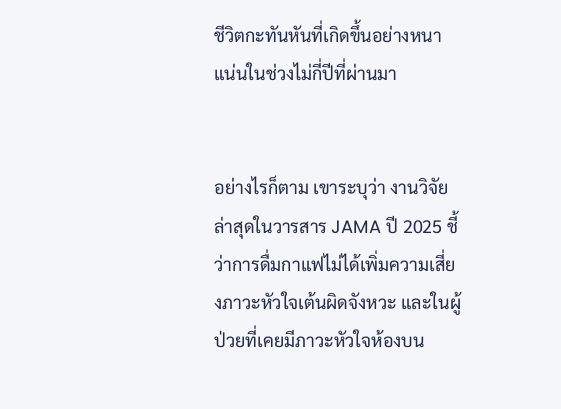ชีวิตกะทันหันที่เกิดขึ้นอย่างหนาแน่นในช่วงไม่กี่ปีที่ผ่านมา


อย่างไรก็ตาม เขาระบุว่า งานวิจัยล่าสุดในวารสาร JAMA ปี 2025 ชี้ว่าการดื่มกาแฟไม่ได้เพิ่มความเสี่ยงภาวะหัวใจเต้นผิดจังหวะ และในผู้ป่วยที่เคยมีภาวะหัวใจห้องบน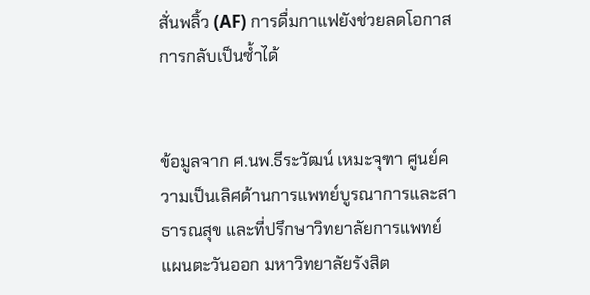สั่นพลิ้ว (AF) การดื่มกาแฟยังช่วยลดโอกาสการกลับเป็นซ้ำได้


ข้อมูลจาก ศ.นพ.ธีระวัฒน์ เหมะจุฑา ศูนย์ความเป็นเลิศด้านการแพทย์บูรณาการและสาธารณสุข และที่ปรึกษาวิทยาลัยการแพทย์แผนตะวันออก มหาวิทยาลัยรังสิต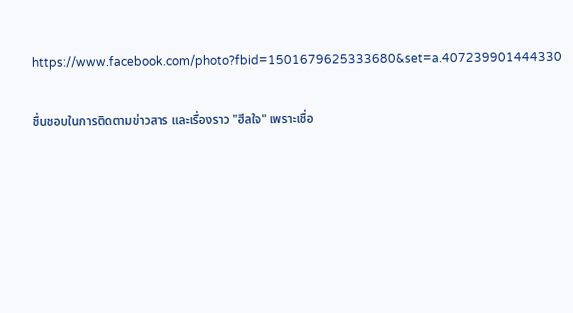https://www.facebook.com/photo?fbid=1501679625333680&set=a.407239901444330

ชื่นชอบในการติดตามข่าวสาร และเรื่องราว "ฮีลใจ" เพราะเชื่อ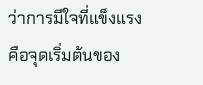ว่าการมีใจที่แข็งแรง คือจุดเริ่มต้นของ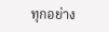ทุกอย่าง